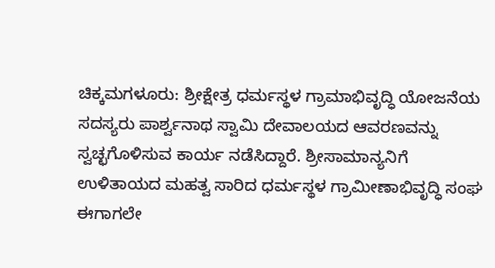ಚಿಕ್ಕಮಗಳೂರು: ಶ್ರೀಕ್ಷೇತ್ರ ಧರ್ಮಸ್ಥಳ ಗ್ರಾಮಾಭಿವೃದ್ಧಿ ಯೋಜನೆಯ ಸದಸ್ಯರು ಪಾರ್ಶ್ವನಾಥ ಸ್ವಾಮಿ ದೇವಾಲಯದ ಆವರಣವನ್ನು ಸ್ವಚ್ಛಗೊಳಿಸುವ ಕಾರ್ಯ ನಡೆಸಿದ್ದಾರೆ. ಶ್ರೀಸಾಮಾನ್ಯನಿಗೆ ಉಳಿತಾಯದ ಮಹತ್ವ ಸಾರಿದ ಧರ್ಮಸ್ಥಳ ಗ್ರಾಮೀಣಾಭಿವೃದ್ಧಿ ಸಂಘ ಈಗಾಗಲೇ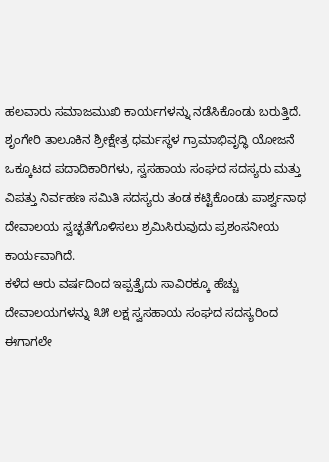ಹಲವಾರು ಸಮಾಜಮುಖಿ ಕಾರ್ಯಗಳನ್ನು ನಡೆಸಿಕೊಂಡು ಬರುತ್ತಿದೆ.
ಶೃಂಗೇರಿ ತಾಲೂಕಿನ ಶ್ರೀಕ್ಷೇತ್ರ ಧರ್ಮಸ್ಥಳ ಗ್ರಾಮಾಭಿವೃದ್ಧಿ ಯೋಜನೆ ಒಕ್ಕೂಟದ ಪದಾದಿಕಾರಿಗಳು, ಸ್ವಸಹಾಯ ಸಂಘದ ಸದಸ್ಯರು ಮತ್ತು ವಿಪತ್ತು ನಿರ್ವಹಣ ಸಮಿತಿ ಸದಸ್ಯರು ತಂಡ ಕಟ್ಟಿಕೊಂಡು ಪಾರ್ಶ್ವನಾಥ ದೇವಾಲಯ ಸ್ವಚ್ಛತೆಗೊಳಿಸಲು ಶ್ರಮಿಸಿರುವುದು ಪ್ರಶಂಸನೀಯ ಕಾರ್ಯವಾಗಿದೆ.
ಕಳೆದ ಆರು ವರ್ಷದಿಂದ ಇಪ್ಪತ್ತೈದು ಸಾವಿರಕ್ಕೂ ಹೆಚ್ಚು ದೇವಾಲಯಗಳನ್ನು ೩೫ ಲಕ್ಷ ಸ್ವಸಹಾಯ ಸಂಘದ ಸದಸ್ಯರಿಂದ ಈಗಾಗಲೇ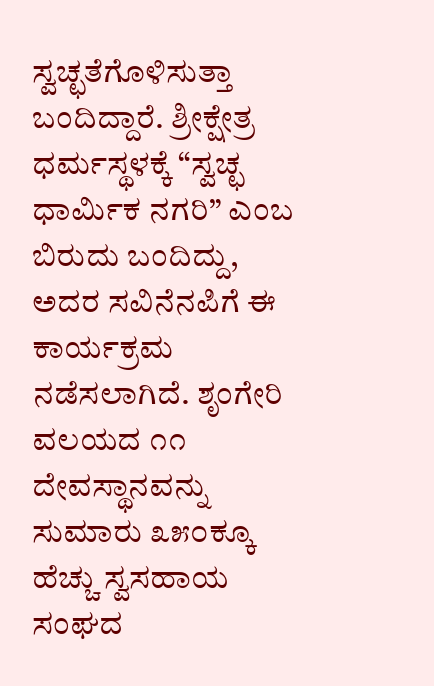ಸ್ವಚ್ಛತೆಗೊಳಿಸುತ್ತಾ ಬಂದಿದ್ದಾರೆ. ಶ್ರೀಕ್ಷೇತ್ರ ಧರ್ಮಸ್ಥಳಕ್ಕೆ “ಸ್ವಚ್ಛ ಧಾರ್ಮಿಕ ನಗರಿ” ಎಂಬ ಬಿರುದು ಬಂದಿದ್ದು, ಅದರ ಸವಿನೆನಪಿಗೆ ಈ ಕಾರ್ಯಕ್ರಮ ನಡೆಸಲಾಗಿದೆ. ಶೃಂಗೇರಿ ವಲಯದ ೧೧ ದೇವಸ್ಥಾನವನ್ನು ಸುಮಾರು ೩೫೦ಕ್ಕೂ ಹೆಚ್ಚು ಸ್ವಸಹಾಯ ಸಂಘದ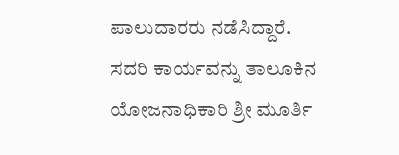ಪಾಲುದಾರರು ನಡೆಸಿದ್ದಾರೆ. ಸದರಿ ಕಾರ್ಯವನ್ನು ತಾಲೂಕಿನ ಯೋಜನಾಧಿಕಾರಿ ಶ್ರೀ ಮೂರ್ತಿ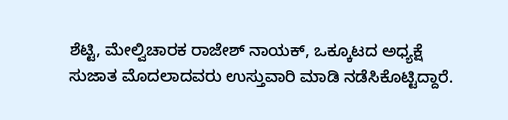ಶೆಟ್ಟಿ, ಮೇಲ್ವಿಚಾರಕ ರಾಜೇಶ್ ನಾಯಕ್, ಒಕ್ಕೂಟದ ಅಧ್ಯಕ್ಷೆ ಸುಜಾತ ಮೊದಲಾದವರು ಉಸ್ತುವಾರಿ ಮಾಡಿ ನಡೆಸಿಕೊಟ್ಟಿದ್ದಾರೆ.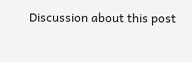Discussion about this post